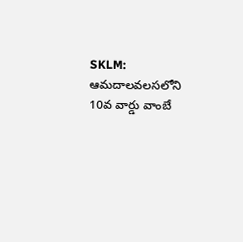SKLM: ఆమదాలవలసలోని 10వ వార్డు వాంబే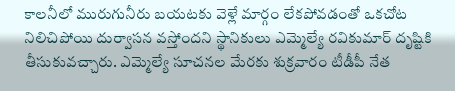కాలనీలో మురుగునీరు బయటకు వెళ్లే మార్గం లేకపోవడంతో ఒకచోట నిలిచిపోయి దుర్వాసన వస్తోందని స్థానికులు ఎమ్మెల్యే రవికుమార్ దృష్టికి తీసుకువచ్చారు. ఎమ్మెల్యే సూచనల మేరకు శుక్రవారం టీడీపీ నేత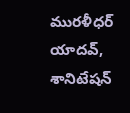మురళీధర్ యాదవ్, శానిటేషన్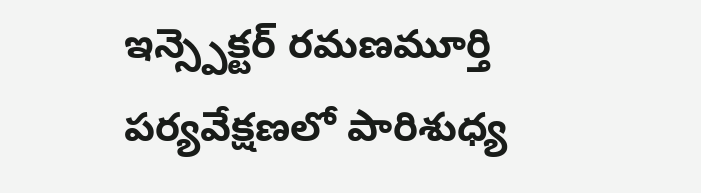ఇన్స్పెక్టర్ రమణమూర్తి పర్యవేక్షణలో పారిశుధ్య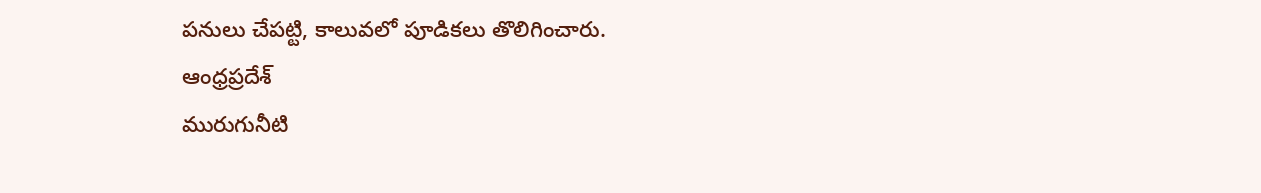పనులు చేపట్టి, కాలువలో పూడికలు తొలిగించారు.
ఆంధ్రప్రదేశ్
మురుగునీటి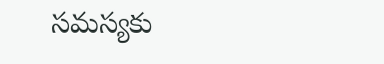సమస్యకు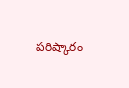పరిష్కారం